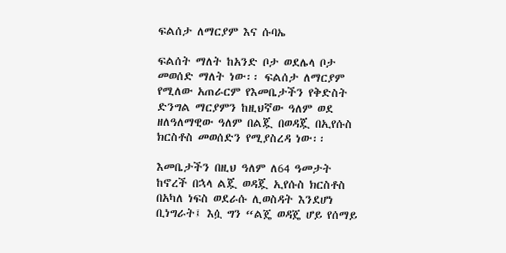ፍልሰታ ለማርያም እና ሱባኤ

ፍልሰት ማለት ከአንድ ቦታ ወደሌላ ቦታ መወሰድ ማለት ነው፡፡ ፍልሰታ ለማርያም የሚለው አጠራርም የእመቤታችን የቅድስት ድንግል ማርያምን ከዚህኛው ዓለም ወደ ዘለዓለማዊው ዓለም በልጇ በወዳጇ በኢየሱስ ክርስቶስ መወሰድን የሚያስረዳ ነው፡፡

እመቤታችን በዚህ ዓለም ለ64 ዓመታት ከኖረች በኋላ ልጇ ወዳጇ ኢየሱስ ክርስቶስ በአካለ ነፍስ ወደራሱ ሊወስዳት እንደሆነ ቢነግራት፤ እሷ ግን “ልጄ ወዳጄ ሆይ የሰማይ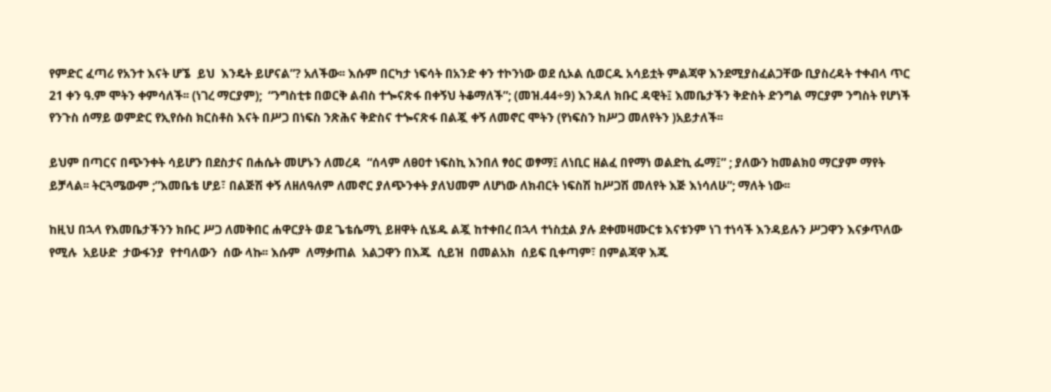የምድር ፈጣሪ የአንተ እናት ሆኜ  ይህ  እንዴት ይሆናል”? አለችው፡፡ እሱም በርካታ ነፍሳት በአንድ ቀን ተኮንነው ወደ ሲኦል ሲወርዱ አሳይቷት ምልጃዋ እንደሚያስፈልጋቸው ቢያስረዳት ተቀብላ ጥር 21 ቀን ዓ.ም ሞትን ቀምሳለች፡፡ (ነገረ ማርያም);  “ንግስቲቱ በወርቅ ልብስ ተጐናጽፋ በቀኝህ ትቆማለች”; (መዝ.44÷9) እንዳለ ክቡር ዳዊት፤ እመቤታችን ቅድስት ድንግል ማርያም ንግስት የሆነች የንጉስ ሰማይ ወምድር የኢየሱስ ክርስቶስ እናት በሥጋ በነፍስ ንጽሕና ቅድስና ተጐናጽፋ በልጇ ቀኝ ለመኖር ሞትን (የነፍስን ከሥጋ መለየትን )አይታለች፡፡

ይህም በጣርና በጭንቀት ሳይሆን በደስታና በሐሴት መሆኑን ለመረዳ  “ሰላም ለፀዐተ ነፍስኪ እንበለ ፃዕር ወፃማ፤ ለነቢር ዘልፈ በየማነ ወልድኪ ፌማ፤” ; ያለውን ከመልክዐ ማርያም ማየት ይቻላል፡፡ ትርጓሜውም ;”እመቤቴ ሆይ፣ በልጅሽ ቀኝ ለዘለዓለም ለመኖር ያለጭንቀት ያለህመም ለሆነው ለክብርት ነፍስሽ ከሥጋሽ መለየት እጅ እነሳለሁ”; ማለት ነው፡፡

ከዚህ በኋላ የእመቤታችንን ክቡር ሥጋ ለመቅበር ሐዋርያት ወደ ጌቴሴማኒ ይዘዋት ሲሄዱ ልጇ ከተቀበረ በኋላ ተነስቷል ያሉ ደቀመዛሙርቱ እናቱንም ነገ ተነሳች እንዳይሉን ሥጋዋን እናቃጥለው  የሚሉ  አይሁድ  ታውፋንያ  የተባለውን  ሰው ላኩ፡፡ እሱም  ለማቃጠል  አልጋዋን በእጁ  ሲይዝ  በመልአክ  ሰይፍ ቢቀጣም፣ በምልጃዋ እጁ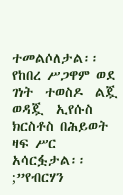ተመልሶለታል፡፡ የከበረ ሥጋዋም ወደ  ገነት  ተወስዶ  ልጇ  ወዳጇ  ኢየሱስ  ክርስቶስ በሕይወት ዛፍ ሥር አሳርፏታል፡፡ ;”የብርሃን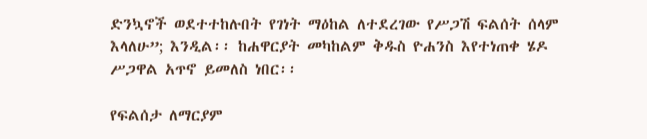ድንኳኖች ወደተተከሉበት የገነት ማዕከል ለተደረገው የሥጋሽ ፍልሰት ሰላም እላለሁ”; እንዲል፡፡ ከሐዋርያት መካከልም ቅዱስ ዮሐንስ እየተነጠቀ ሄዶ ሥጋዋል አጥኖ ይመለስ ነበር፡፡

የፍልሰታ ለማርያም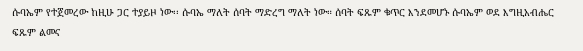ሱባኤም የተጀመረው ከዚሁ ጋር ተያይዞ ነው፡፡ ሱባኤ ማለት ሰባት ማድረግ ማለት ነው። ሰባት ፍጹም ቁጥር እንደመሆኑ ሱባኤም ወደ እግዚአብሔር ፍጹም ልመና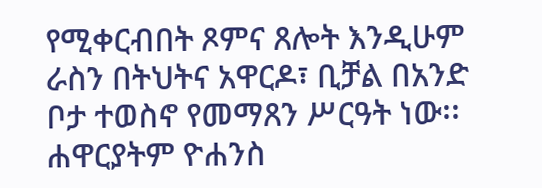የሚቀርብበት ጾምና ጸሎት እንዲሁም ራስን በትህትና አዋርዶ፣ ቢቻል በአንድ ቦታ ተወስኖ የመማጸን ሥርዓት ነው፡፡ ሐዋርያትም ዮሐንስ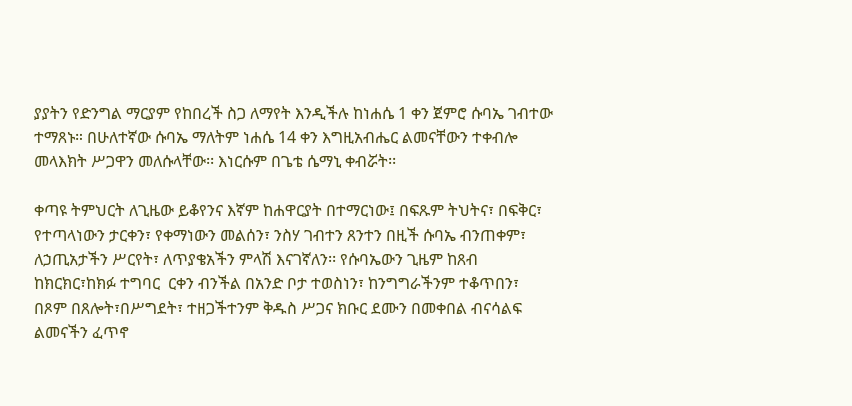ያያትን የድንግል ማርያም የከበረች ስጋ ለማየት እንዲችሉ ከነሐሴ 1 ቀን ጀምሮ ሱባኤ ገብተው ተማጸኑ። በሁለተኛው ሱባኤ ማለትም ነሐሴ 14 ቀን እግዚአብሔር ልመናቸውን ተቀብሎ መላእክት ሥጋዋን መለሱላቸው፡፡ እነርሱም በጌቴ ሴማኒ ቀብሯት፡፡

ቀጣዩ ትምህርት ለጊዜው ይቆየንና እኛም ከሐዋርያት በተማርነው፤ በፍጹም ትህትና፣ በፍቅር፣ የተጣላነውን ታርቀን፣ የቀማነውን መልሰን፣ ንስሃ ገብተን ጸንተን በዚች ሱባኤ ብንጠቀም፣ ለኃጢአታችን ሥርየት፣ ለጥያቄአችን ምላሽ እናገኛለን፡፡ የሱባኤውን ጊዜም ከጸብ ከክርክር፣ከክፉ ተግባር  ርቀን ብንችል በአንድ ቦታ ተወስነን፣ ከንግግራችንም ተቆጥበን፣ በጾም በጸሎት፣በሥግደት፣ ተዘጋችተንም ቅዱስ ሥጋና ክቡር ደሙን በመቀበል ብናሳልፍ ልመናችን ፈጥኖ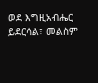ወደ እግዚአብሔር ይደርሳል፣ መልስም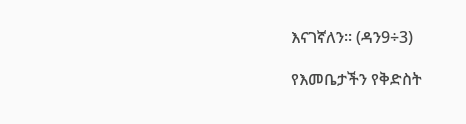እናገኛለን፡፡ (ዳን9÷3)

የእመቤታችን የቅድስት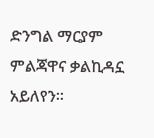ድንግል ማርያም ምልጃዋና ቃልኪዳኗ አይለየን፡፡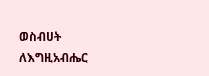ወስብሀት ለእግዚአብሔር